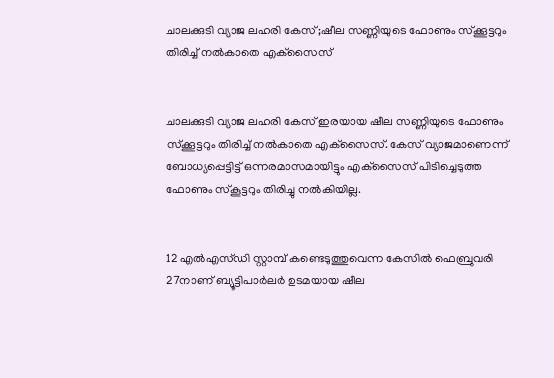ചാലക്കുടി വ്യാജ ലഹരി കേസ് ;ഷീല സണ്ണിയുടെ ഫോണും സ്‌ക്കൂട്ടറും തിരിച്ച് നല്‍കാതെ എക്‌സൈസ്


ചാലക്കുടി വ്യാജ ലഹരി കേസ് ഇരയായ ഷീല സണ്ണിയുടെ ഫോണും സ്‌ക്കൂട്ടറും തിരിച്ച് നല്‍കാതെ എക്‌സൈസ്. കേസ് വ്യാജമാണെന്ന് ബോധ്യപ്പെട്ടിട്ട് ഒന്നരമാസമായിട്ടും എക്‌സൈസ് പിടിച്ചെടുത്ത ഫോണും സ്‌കൂട്ടറും തിരിച്ചു നല്‍കിയില്ല.


12 എല്‍എസ്ഡി സ്റ്റാമ്പ് കണ്ടെടുത്തുവെന്ന കേസില്‍ ഫെബ്രുവരി 27നാണ് ബ്യൂട്ടിപാര്‍ലര്‍ ഉടമയായ ഷീല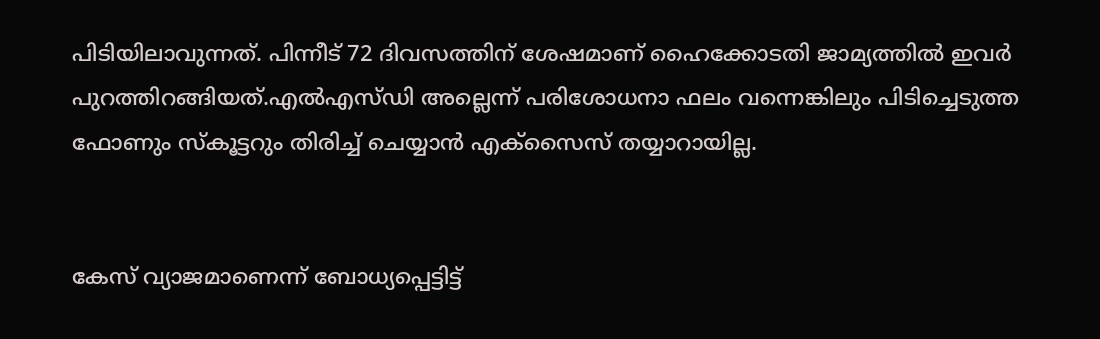പിടിയിലാവുന്നത്. പിന്നീട് 72 ദിവസത്തിന് ശേഷമാണ് ഹൈക്കോടതി ജാമ്യത്തില്‍ ഇവര്‍ പുറത്തിറങ്ങിയത്.എല്‍എസ്ഡി അല്ലെന്ന് പരിശോധനാ ഫലം വന്നെങ്കിലും പിടിച്ചെടുത്ത ഫോണും സ്കൂട്ടറും തിരിച്ച് ചെയ്യാന്‍ എക്‌സൈസ് തയ്യാറായില്ല.


കേസ് വ്യാജമാണെന്ന് ബോധ്യപ്പെട്ടിട്ട്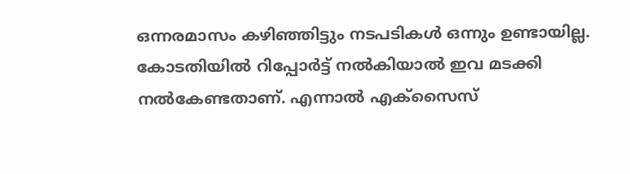ഒന്നരമാസം കഴിഞ്ഞിട്ടും നടപടികള്‍ ഒന്നും ഉണ്ടായില്ല. കോടതിയില്‍ റിപ്പോര്‍ട്ട് നല്‍കിയാല്‍ ഇവ മടക്കി നല്‍കേണ്ടതാണ്. എന്നാല്‍ എക്‌സൈസ്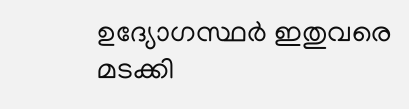ഉദ്യോഗസ്ഥര്‍ ഇതുവരെ മടക്കി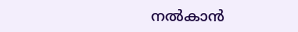നല്‍കാന്‍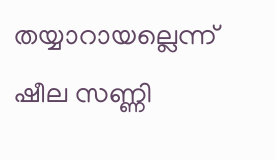തയ്യാറായല്ലെന്ന് ഷീല സണ്ണി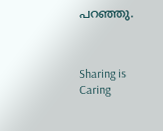പറഞ്ഞു.



Sharing is Caring